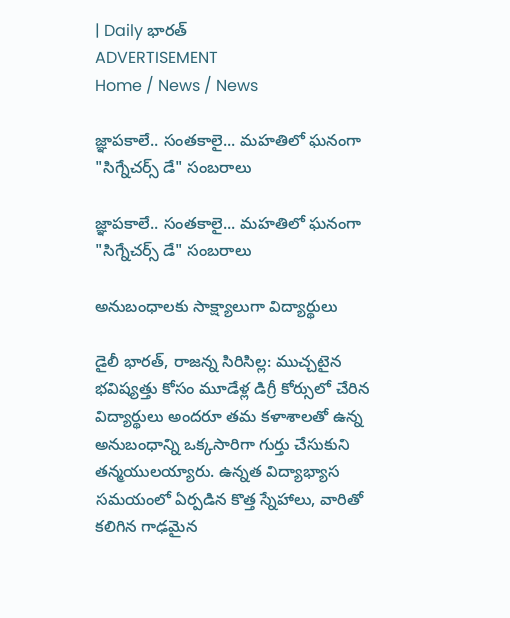| Daily భారత్
ADVERTISEMENT
Home / News / News

జ్ఞాపకాలే.. సంతకాలై... మహతిలో ఘనంగా "సిగ్నేచర్స్ డే" సంబరాలు

జ్ఞాపకాలే.. సంతకాలై... మహతిలో ఘనంగా "సిగ్నేచర్స్ డే" సంబరాలు

అనుబంధాలకు సాక్ష్యాలుగా విద్యార్థులు

డైలీ భారత్, రాజన్న సిరిసిల్ల: ముచ్చటైన భవిష్యత్తు కోసం మూడేళ్ల డిగ్రీ కోర్సులో చేరిన విద్యార్థులు అందరూ తమ కళాశాలతో ఉన్న అనుబంధాన్ని ఒక్కసారిగా గుర్తు చేసుకుని తన్మయులయ్యారు. ఉన్నత విద్యాభ్యాస సమయంలో ఏర్పడిన కొత్త స్నేహాలు, వారితో కలిగిన గాఢమైన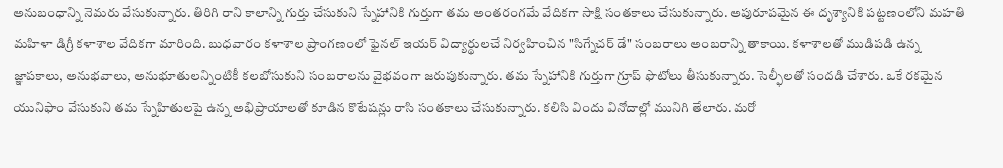అనుబంధాన్ని నెమరు వేసుకున్నారు. తిరిగి రాని కాలాన్ని గుర్తు చేసుకుని స్నేహానికి గుర్తుగా తమ అంతరంగమే వేదికగా సాక్షి సంతకాలు చేసుకున్నారు. అపురూపమైన ఈ దృశ్యానికి పట్టణంలోని మహతి మహిళా డిగ్రీ కళాశాల వేదికగా మారింది. బుధవారం కళాశాల ప్రాంగణంలో ఫైనల్ ఇయర్ విద్యార్థులచే నిర్వహించిన "సిగ్నేచర్ డే" సంబరాలు అంబరాన్ని తాకాయి. కళాశాలతో ముడిపడి ఉన్న జ్ఞాపకాలు, అనుభవాలు, అనుభూతులన్నింటికీ కలబోసుకుని సంబరాలను వైభవంగా జరుపుకున్నారు. తమ స్నేహానికి గుర్తుగా గ్రూప్ ఫొటోలు తీసుకున్నారు. సెల్ఫీలతో సందడి చేశారు. ఒకే రకమైన యునిఫాం వేసుకుని తమ స్నేహితులపై ఉన్న అభిప్రాయాలతో కూడిన కొటేషన్లు రాసి సంతకాలు చేసుకున్నారు. కలిసి విందు వినోదాల్లో మునిగి తేలారు. మరో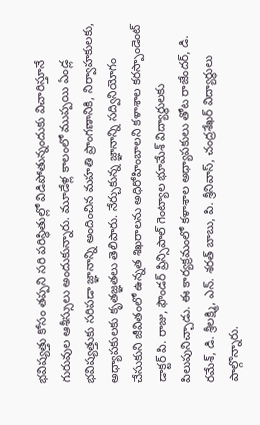భవిష్యత్తు కోసం తప్పని సరి పరిస్థితుల్లో విడిపోతున్నందుకు విచారిస్తూనే గురువుల ఆశీస్సులు అందుకున్నారు. మూడేళ్ల కాలంలో ముప్పయి ఏండ్ల భవిష్యత్తుకు సరిపడా జ్ఞానాన్ని అందించిన మహతి ప్రాంగణానికి, నిర్వాహకులకు, అధ్యాపకులకు కృతజ్ఞతలు తెలిపారు. నేర్చుకున్న జ్ఞానాన్ని సద్వినియోగం చేసుకుని జీవితంలో ఉన్నత శిఖరాలను అధిరోహింబాలని కళాశాల కరస్పాండెంట్ డాక్టర్ పి. రాజు, ఫౌండర్ ప్రిన్సిపాల్ గెంట్యాల భూమేశ్ విద్యార్థులకు పిలుపునిచ్చాడు. ఈ కార్యక్రమంలో కళాశాల అధ్యాపకులు తోట రాజేందర్, డి. రమేశ్, డి. శ్రీలక్ష్మి, ఎన్. శరత్ బాబు, పి. శ్రీనివాస్, చంద్రశేఖర్ విద్యార్థులు పాల్గొన్నారు.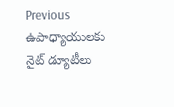Previous ఉపాధ్యాయులకు నైట్ డ్యూటీలు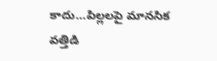కాదు…పిల్లలపై మానసిక వత్తిడి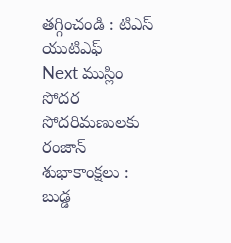తగ్గించండి : టిఎస్ యుటిఎఫ్
Next ముస్లిం సోదర సోదరిమణులకు రంజాన్ శుభాకాంక్షలు : బుడ్డ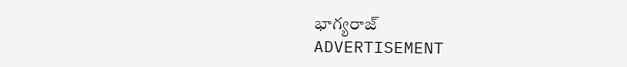భాగ్యరాజ్
ADVERTISEMENT